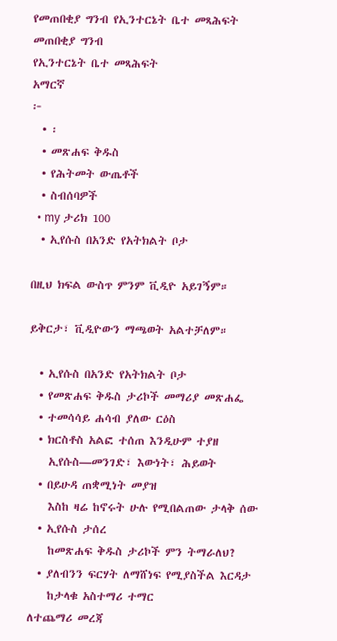የመጠበቂያ ግንብ የኢንተርኔት ቤተ መጻሕፍት
መጠበቂያ ግንብ
የኢንተርኔት ቤተ መጻሕፍት
አማርኛ
፦
  • ፡
  • መጽሐፍ ቅዱስ
  • የሕትመት ውጤቶች
  • ስብሰባዎች
  • my ታሪክ 100
  • ኢየሱስ በአንድ የአትክልት ቦታ

በዚህ ክፍል ውስጥ ምንም ቪዲዮ አይገኝም።

ይቅርታ፣ ቪዲዮውን ማጫወት አልተቻለም።

  • ኢየሱስ በአንድ የአትክልት ቦታ
  • የመጽሐፍ ቅዱስ ታሪኮች መማሪያ መጽሐፌ
  • ተመሳሳይ ሐሳብ ያለው ርዕስ
  • ክርስቶስ አልፎ ተሰጠ እንዲሁም ተያዘ
    ኢየሱስ—መንገድ፣ እውነት፣ ሕይወት
  • በይሁዳ ጠቋሚነት መያዝ
    እስከ ዛሬ ከኖሩት ሁሉ የሚበልጠው ታላቅ ሰው
  • ኢየሱስ ታሰረ
    ከመጽሐፍ ቅዱስ ታሪኮች ምን ትማራለህ?
  • ያለብንን ፍርሃት ለማሸነፍ የሚያስችል እርዳታ
    ከታላቁ አስተማሪ ተማር
ለተጨማሪ መረጃ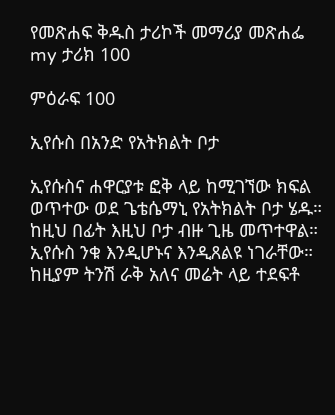የመጽሐፍ ቅዱስ ታሪኮች መማሪያ መጽሐፌ
my ታሪክ 100

ምዕራፍ 100

ኢየሱስ በአንድ የአትክልት ቦታ

ኢየሱስና ሐዋርያቱ ፎቅ ላይ ከሚገኘው ክፍል ወጥተው ወደ ጌቴሴማኒ የአትክልት ቦታ ሄዱ። ከዚህ በፊት እዚህ ቦታ ብዙ ጊዜ መጥተዋል። ኢየሱስ ንቁ እንዲሆኑና እንዲጸልዩ ነገራቸው። ከዚያም ትንሽ ራቅ አለና መሬት ላይ ተደፍቶ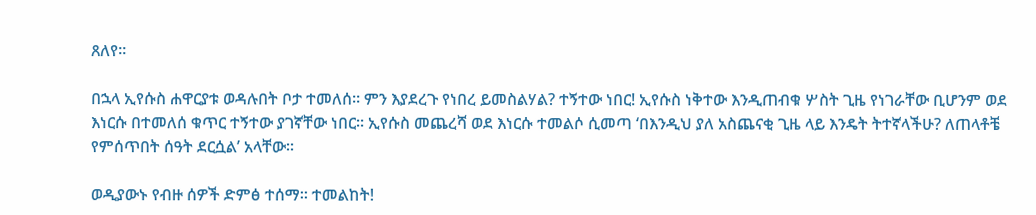ጸለየ።

በኋላ ኢየሱስ ሐዋርያቱ ወዳሉበት ቦታ ተመለሰ። ምን እያደረጉ የነበረ ይመስልሃል? ተኝተው ነበር! ኢየሱስ ነቅተው እንዲጠብቁ ሦስት ጊዜ የነገራቸው ቢሆንም ወደ እነርሱ በተመለሰ ቁጥር ተኝተው ያገኛቸው ነበር። ኢየሱስ መጨረሻ ወደ እነርሱ ተመልሶ ሲመጣ ‘በእንዲህ ያለ አስጨናቂ ጊዜ ላይ እንዴት ትተኛላችሁ? ለጠላቶቼ የምሰጥበት ሰዓት ደርሷል’ አላቸው።

ወዲያውኑ የብዙ ሰዎች ድምፅ ተሰማ። ተመልከት!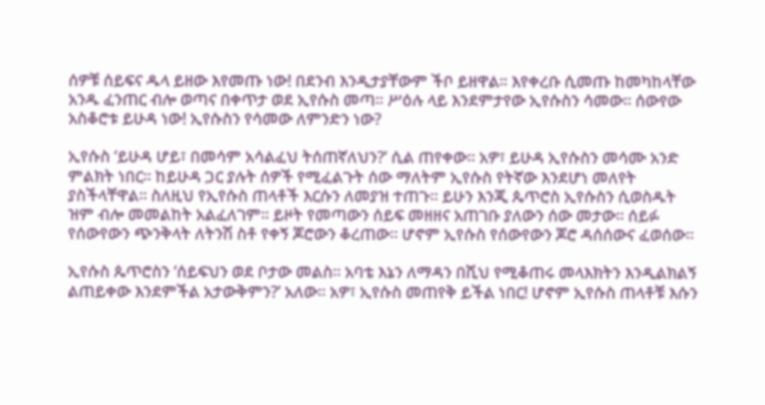ሰዎቹ ሰይፍና ዱላ ይዘው እየመጡ ነው! በደንብ እንዲታያቸውም ችቦ ይዘዋል። እየቀረቡ ሲመጡ ከመካከላቸው አንዱ ፈንጠር ብሎ ወጣና በቀጥታ ወደ ኢየሱስ መጣ። ሥዕሉ ላይ እንደምታየው ኢየሱስን ሳመው። ሰውየው አስቆሮቱ ይሁዳ ነው! ኢየሱስን የሳመው ለምንድን ነው?

ኢየሱስ ‘ይሁዳ ሆይ፣ በመሳም አሳልፈህ ትሰጠኛለህን?’ ሲል ጠየቀው። አዎ፣ ይሁዳ ኢየሱስን መሳሙ አንድ ምልክት ነበር። ከይሁዳ ጋር ያሉት ሰዎች የሚፈልጉት ሰው ማለትም ኢየሱስ የትኛው እንደሆነ መለየት ያስችላቸዋል። ስለዚህ የኢየሱስ ጠላቶች እርሱን ለመያዝ ተጠጉ። ይሁን እንጂ ጴጥሮስ ኢየሱስን ሲወስዱት ዝም ብሎ መመልከት አልፈለገም። ይዞት የመጣውን ሰይፍ መዘዘና አጠገቡ ያለውን ሰው መታው። ሰይፉ የሰውየውን ጭንቅላት ለትንሽ ስቶ የቀኝ ጆሮውን ቆረጠው። ሆኖም ኢየሱስ የሰውየውን ጆሮ ዳሰሰውና ፈወሰው።

ኢየሱስ ጴጥሮስን ‘ሰይፍህን ወደ ቦታው መልስ። አባቴ እኔን ለማዳን በሺህ የሚቆጠሩ መላእክትን እንዲልክልኝ ልጠይቀው እንደምችል አታውቅምን?’ አለው። አዎ፣ ኢየሱስ መጠየቅ ይችል ነበር! ሆኖም ኢየሱስ ጠላቶቹ እሱን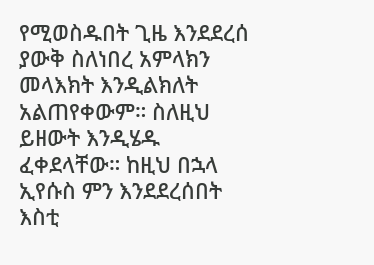የሚወስዱበት ጊዜ እንደደረሰ ያውቅ ስለነበረ አምላክን መላእክት እንዲልክለት አልጠየቀውም። ስለዚህ ይዘውት እንዲሄዱ ፈቀደላቸው። ከዚህ በኋላ ኢየሱስ ምን እንደደረሰበት እስቲ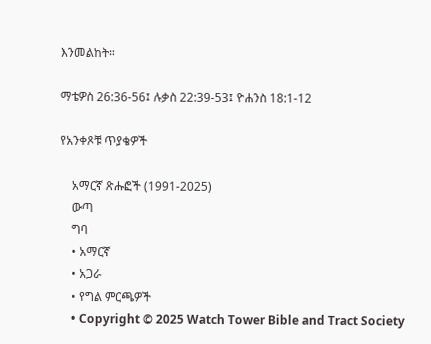እንመልከት።

ማቴዎስ 26:36-56፤ ሉቃስ 22:39-53፤ ዮሐንስ 18:1-12

የአንቀጾቹ ጥያቄዎች

    አማርኛ ጽሑፎች (1991-2025)
    ውጣ
    ግባ
    • አማርኛ
    • አጋራ
    • የግል ምርጫዎች
    • Copyright © 2025 Watch Tower Bible and Tract Society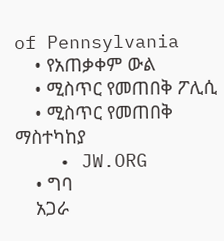of Pennsylvania
    • የአጠቃቀም ውል
    • ሚስጥር የመጠበቅ ፖሊሲ
    • ሚስጥር የመጠበቅ ማስተካከያ
    • JW.ORG
    • ግባ
    አጋራ